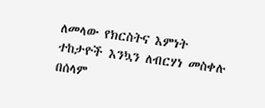ለመላው የክርስትና እምነት ተከታዮች እንኳን ለብርሃነ መስቀሉ በሰላም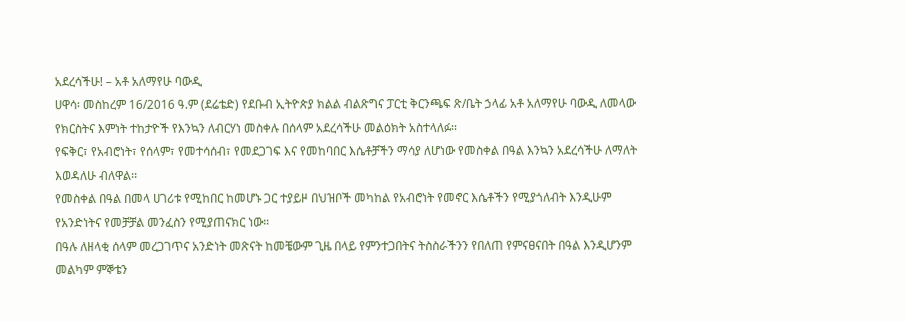አደረሳችሁ! – አቶ አለማየሁ ባውዲ
ሀዋሳ፡ መስከረም 16/2016 ዓ.ም (ደሬቴድ) የደቡብ ኢትዮጵያ ክልል ብልጽግና ፓርቲ ቅርንጫፍ ጽ/ቤት ኃላፊ አቶ አለማየሁ ባውዲ ለመላው የክርስትና እምነት ተከታዮች የእንኳን ለብርሃነ መስቀሉ በሰላም አደረሳችሁ መልዕክት አስተላለፉ፡፡
የፍቅር፣ የአብሮነት፣ የሰላም፣ የመተሳሰብ፣ የመደጋገፍ እና የመከባበር እሴቶቻችን ማሳያ ለሆነው የመስቀል በዓል እንኳን አደረሳችሁ ለማለት እወዳለሁ ብለዋል፡፡
የመስቀል በዓል በመላ ሀገሪቱ የሚከበር ከመሆኑ ጋር ተያይዞ በህዝቦች መካከል የአብሮነት የመኖር እሴቶችን የሚያጎለብት እንዲሁም የአንድነትና የመቻቻል መንፈስን የሚያጠናክር ነው።
በዓሉ ለዘላቂ ሰላም መረጋገጥና አንድነት መጽናት ከመቼውም ጊዜ በላይ የምንተጋበትና ትስስራችንን የበለጠ የምናፀናበት በዓል እንዲሆንም መልካም ምኞቴን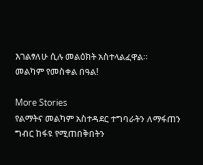እገልፃለሁ ሲሉ መልዕክት አስተላልፈዋል።
መልካም የመስቀል በዓል!

More Stories
የልማትና መልካም አስተዳደር ተግባራትን ለማፋጠን ግብር ከፋዩ የሚጠበቅበትን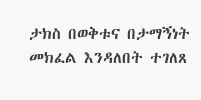ታክስ በወቅቱና በታማኝነት መክፈል እንዳለበት ተገለጸ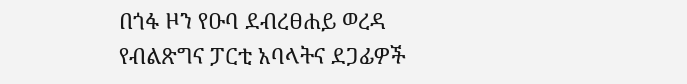በጎፋ ዞን የዑባ ደብረፀሐይ ወረዳ የብልጽግና ፓርቲ አባላትና ደጋፊዎች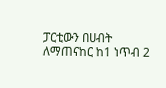ፓርቲውን በሀብት ለማጠናከር ከ1 ነጥብ 2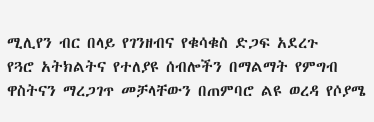ሚሊየን ብር በላይ የገንዘብና የቁሳቁስ ድጋፍ አደረጉ
የጓሮ አትክልትና የተለያዩ ሰብሎችን በማልማት የምግብ ዋስትናን ማረጋገጥ መቻላቸውን በጠምባሮ ልዩ ወረዳ የሶያሜ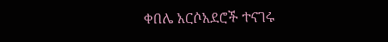ቀበሌ አርሶአደሮች ተናገሩ